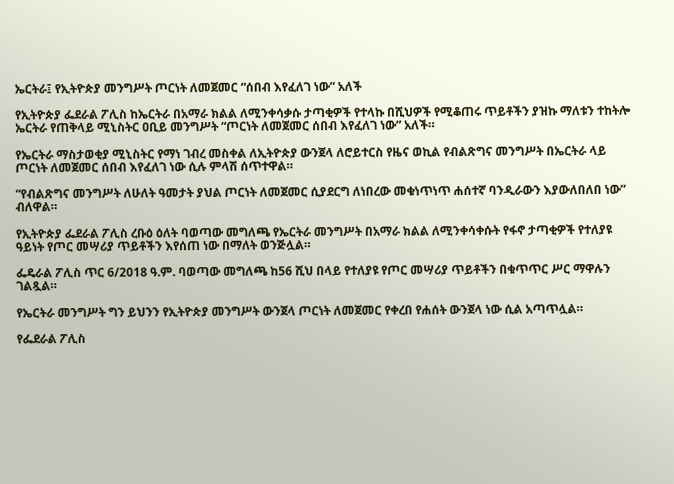ኤርትራ፤ የኢትዮጵያ መንግሥት ጦርነት ለመጀመር “ሰበብ እየፈለገ ነው” አለች

የኢትዮጵያ ፌደራል ፖሊስ ከኤርትራ በአማራ ክልል ለሚንቀሳቃሱ ታጣቂዎች የተላኩ በሺህዎች የሚቆጠሩ ጥይቶችን ያዝኩ ማለቱን ተከትሎ ኤርትራ የጠቅላይ ሚኒስትር ዐቢይ መንግሥት “ጦርነት ለመጀመር ሰበብ እየፈለገ ነው” አለች።

የኤርትራ ማስታወቂያ ሚኒስትር የማነ ገብረ መስቀል ለኢትዮጵያ ውንጀላ ለሮይተርስ የዜና ወኪል የብልጽግና መንግሥት በኤርትራ ላይ ጦርነት ለመጀመር ሰበብ እየፈለገ ነው ሲሉ ምላሽ ሰጥተዋል።

“የብልጽግና መንግሥት ለሁለት ዓመታት ያህል ጦርነት ለመጀመር ሲያደርግ ለነበረው መቁነጥነጥ ሐሰተኛ ባንዲራውን እያውለበለበ ነው” ብለዋል።

የኢትዮጵያ ፌደራል ፖሊስ ረቡዕ ዕለት ባወጣው መግለጫ የኤርትራ መንግሥት በአማራ ክልል ለሚንቀሳቀሱት የፋኖ ታጣቂዎች የተለያዩ ዓይነት የጦር መሣሪያ ጥይቶችን እየሰጠ ነው በማለት ወንጅሏል።

ፌዴራል ፖሊስ ጥር 6/2018 ዓ.ም. ባወጣው መግለጫ ከ56 ሺህ በላይ የተለያዩ የጦር መሣሪያ ጥይቶችን በቁጥጥር ሥር ማዋሉን ገልጿል።

የኤርትራ መንግሥት ግን ይህንን የኢትዮጵያ መንግሥት ውንጀላ ጦርነት ለመጀመር የቀረበ የሐሰት ውንጀላ ነው ሲል አጣጥሏል።

የፌደራል ፖሊስ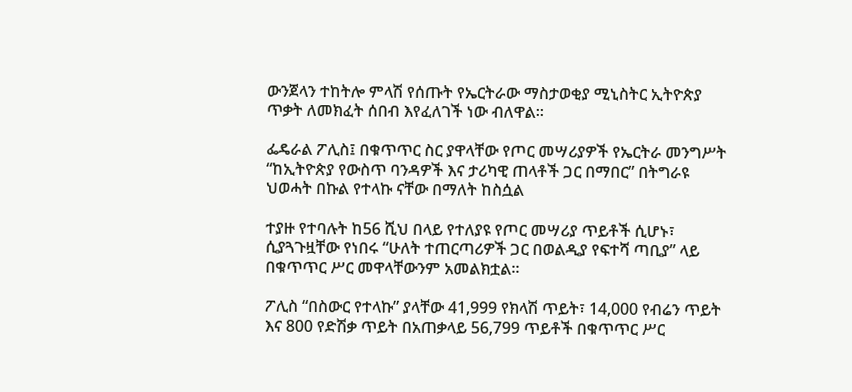ውንጀላን ተከትሎ ምላሽ የሰጡት የኤርትራው ማስታወቂያ ሚኒስትር ኢትዮጵያ ጥቃት ለመክፈት ሰበብ እየፈለገች ነው ብለዋል።

ፌዴራል ፖሊስ፤ በቁጥጥር ስር ያዋላቸው የጦር መሣሪያዎች የኤርትራ መንግሥት “ከኢትዮጵያ የውስጥ ባንዳዎች እና ታሪካዊ ጠላቶች ጋር በማበር” በትግራዩ ህወሓት በኩል የተላኩ ናቸው በማለት ከስሷል

ተያዙ የተባሉት ከ56 ሺህ በላይ የተለያዩ የጦር መሣሪያ ጥይቶች ሲሆኑ፣ ሲያጓጉዟቸው የነበሩ “ሁለት ተጠርጣሪዎች ጋር በወልዲያ የፍተሻ ጣቢያ” ላይ በቁጥጥር ሥር መዋላቸውንም አመልክቷል።

ፖሊስ “በስውር የተላኩ” ያላቸው 41,999 የክላሽ ጥይት፣ 14,000 የብሬን ጥይት እና 800 የድሽቃ ጥይት በአጠቃላይ 56,799 ጥይቶች በቁጥጥር ሥር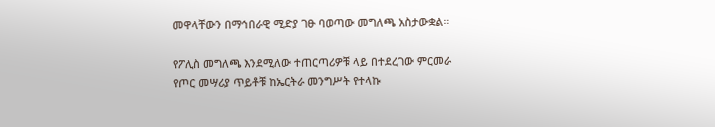መዋላቸውን በማኅበራዊ ሚድያ ገፁ ባወጣው መግለጫ አስታውቋል።

የፖሊስ መግለጫ እንደሚለው ተጠርጣሪዎቹ ላይ በተደረገው ምርመራ የጦር መሣሪያ ጥይቶቹ ከኤርትራ መንግሥት የተላኩ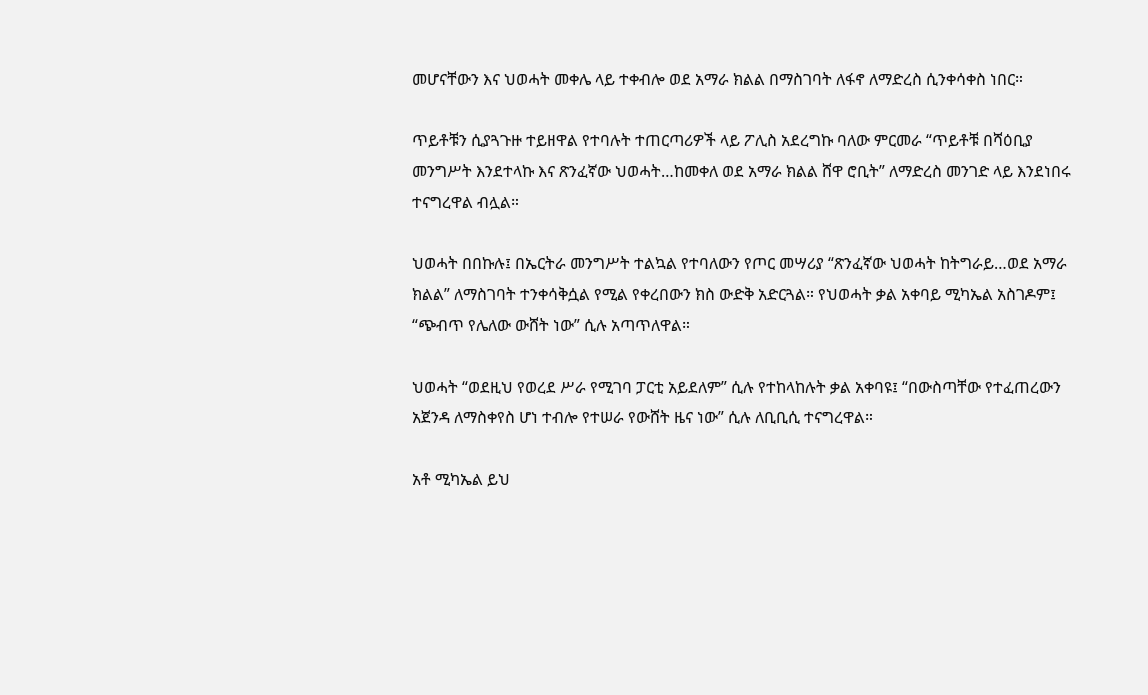መሆናቸውን እና ህወሓት መቀሌ ላይ ተቀብሎ ወደ አማራ ክልል በማስገባት ለፋኖ ለማድረስ ሲንቀሳቀስ ነበር።

ጥይቶቹን ሲያጓጉዙ ተይዘዋል የተባሉት ተጠርጣሪዎች ላይ ፖሊስ አደረግኩ ባለው ምርመራ “ጥይቶቹ በሻዕቢያ መንግሥት እንደተላኩ እና ጽንፈኛው ህወሓት…ከመቀለ ወደ አማራ ክልል ሸዋ ሮቢት” ለማድረስ መንገድ ላይ እንደነበሩ ተናግረዋል ብሏል።

ህወሓት በበኩሉ፤ በኤርትራ መንግሥት ተልኳል የተባለውን የጦር መሣሪያ “ጽንፈኛው ህወሓት ከትግራይ…ወደ አማራ ክልል” ለማስገባት ተንቀሳቅሷል የሚል የቀረበውን ክስ ውድቅ አድርጓል። የህወሓት ቃል አቀባይ ሚካኤል አስገዶም፤ “ጭብጥ የሌለው ውሸት ነው” ሲሉ አጣጥለዋል።

ህወሓት “ወደዚህ የወረደ ሥራ የሚገባ ፓርቲ አይደለም” ሲሉ የተከላከሉት ቃል አቀባዩ፤ “በውስጣቸው የተፈጠረውን አጀንዳ ለማስቀየስ ሆነ ተብሎ የተሠራ የውሸት ዜና ነው” ሲሉ ለቢቢሲ ተናግረዋል።

አቶ ሚካኤል ይህ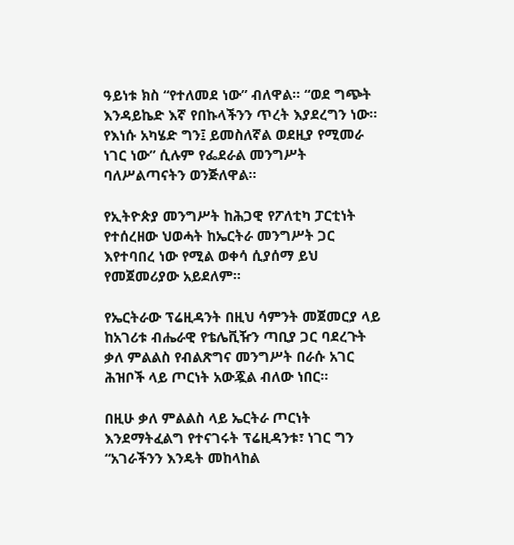ዓይነቱ ክስ “የተለመደ ነው” ብለዋል። “ወደ ግጭት እንዳይኬድ እኛ የበኩላችንን ጥረት እያደረግን ነው። የእነሱ አካሄድ ግን፤ ይመስለኛል ወደዚያ የሚመራ ነገር ነው” ሲሉም የፌደራል መንግሥት ባለሥልጣናትን ወንጅለዋል።

የኢትዮጵያ መንግሥት ከሕጋዊ የፖለቲካ ፓርቲነት የተሰረዘው ህወሓት ከኤርትራ መንግሥት ጋር እየተባበረ ነው የሚል ወቀሳ ሲያሰማ ይህ የመጀመሪያው አይደለም።

የኤርትራው ፕሬዚዳንት በዚህ ሳምንት መጀመርያ ላይ ከአገሪቱ ብሔራዊ የቴሌቪዥን ጣቢያ ጋር ባደረጉት ቃለ ምልልስ የብልጽግና መንግሥት በራሱ አገር ሕዝቦች ላይ ጦርነት አውጇል ብለው ነበር።

በዚሁ ቃለ ምልልስ ላይ ኤርትራ ጦርነት እንደማትፈልግ የተናገሩት ፕሬዚዳንቱ፣ ነገር ግን “አገራችንን እንዴት መከላከል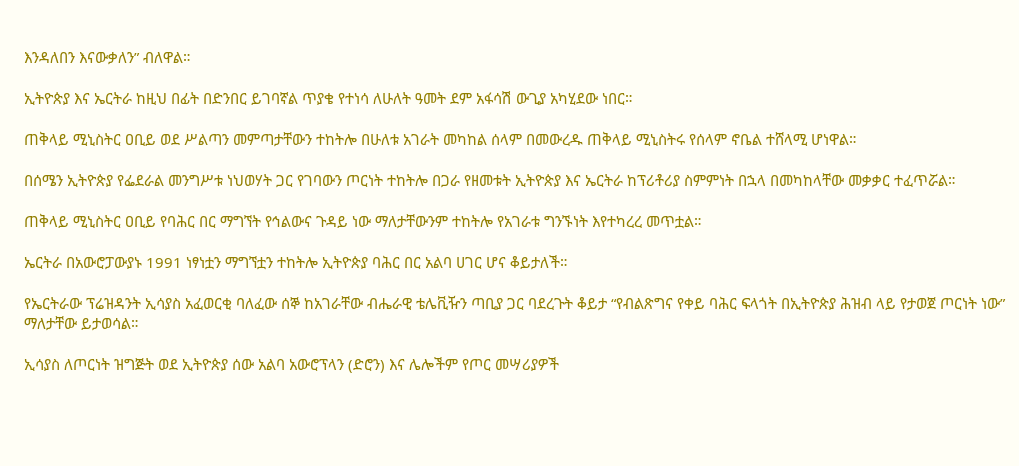እንዳለበን እናውቃለን” ብለዋል።

ኢትዮጵያ እና ኤርትራ ከዚህ በፊት በድንበር ይገባኛል ጥያቄ የተነሳ ለሁለት ዓመት ደም አፋሳሽ ውጊያ አካሂደው ነበር።

ጠቅላይ ሚኒስትር ዐቢይ ወደ ሥልጣን መምጣታቸውን ተከትሎ በሁለቱ አገራት መካከል ሰላም በመውረዱ ጠቅላይ ሚኒስትሩ የሰላም ኖቤል ተሸላሚ ሆነዋል።

በሰሜን ኢትዮጵያ የፌደራል መንግሥቱ ነህወሃት ጋር የገባውን ጦርነት ተከትሎ በጋራ የዘመቱት ኢትዮጵያ እና ኤርትራ ከፕሪቶሪያ ስምምነት በኋላ በመካከላቸው መቃቃር ተፈጥሯል።

ጠቅላይ ሚኒስትር ዐቢይ የባሕር በር ማግኘት የኅልውና ጉዳይ ነው ማለታቸውንም ተከትሎ የአገራቱ ግንኙነት እየተካረረ መጥቷል።

ኤርትራ በአውሮፓውያኑ 1991 ነፃነቷን ማግኘቷን ተከትሎ ኢትዮጵያ ባሕር በር አልባ ሀገር ሆና ቆይታለች።

የኤርትራው ፕሬዝዳንት ኢሳያስ አፈወርቂ ባለፈው ሰኞ ከአገራቸው ብሔራዊ ቴሌቪዥን ጣቢያ ጋር ባደረጉት ቆይታ “የብልጽግና የቀይ ባሕር ፍላጎት በኢትዮጵያ ሕዝብ ላይ የታወጀ ጦርነት ነው” ማለታቸው ይታወሳል።

ኢሳያስ ለጦርነት ዝግጅት ወደ ኢትዮጵያ ሰው አልባ አውሮፕላን (ድሮን) እና ሌሎችም የጦር መሣሪያዎች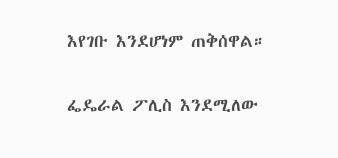እየገቡ እንደሆነም ጠቅሰዋል።

ፌዴራል ፖሊስ እንደሚለው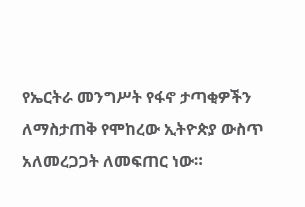የኤርትራ መንግሥት የፋኖ ታጣቂዎችን ለማስታጠቅ የሞከረው ኢትዮጵያ ውስጥ አለመረጋጋት ለመፍጠር ነው።